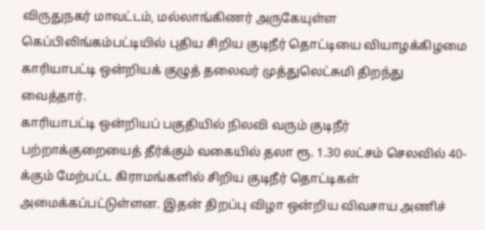விருதுநகர் மாவட்டம், மல்லாங்கிணர் அருகேயுள்ள கெப்பிலிங்கம்பட்டியில் புதிய சிறிய குடிநீர் தொட்டியை வியாழக்கிழமை காரியாபட்டி ஒன்றியக் குழுத் தலைவர் முத்துலெட்சுமி திறந்து வைத்தார்.
காரியாபட்டி ஒன்றியப் பகுதியில் நிலவி வரும் குடிநீர் பற்றாக்குறையைத் தீர்க்கும் வகையில் தலா ரூ. 1.30 லட்சம் செலவில் 40-க்கும் மேற்பட்ட கிராமங்களில் சிறிய குடிநீர் தொட்டிகள் அமைக்கப்பட்டுள்ளன. இதன் திறப்பு விழா ஒன்றிய விவசாய அணிச்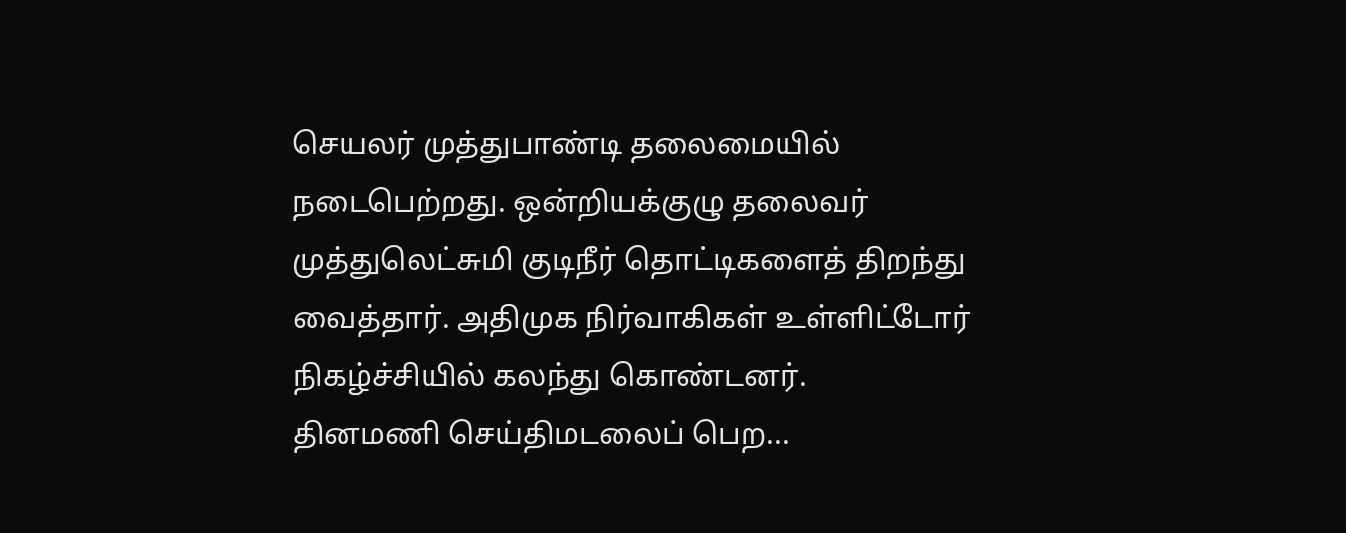செயலர் முத்துபாண்டி தலைமையில் நடைபெற்றது. ஒன்றியக்குழு தலைவர் முத்துலெட்சுமி குடிநீர் தொட்டிகளைத் திறந்து வைத்தார். அதிமுக நிர்வாகிகள் உள்ளிட்டோர் நிகழ்ச்சியில் கலந்து கொண்டனர்.
தினமணி செய்திமடலைப் பெற...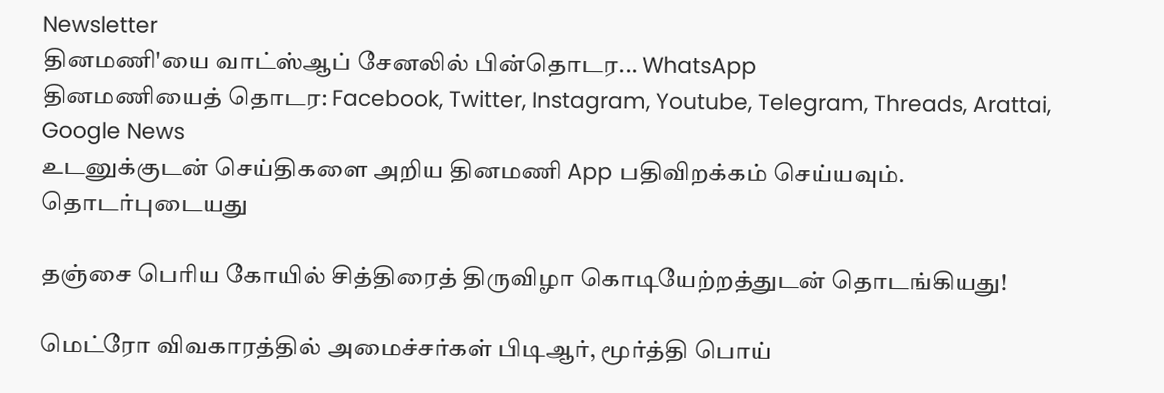Newsletter
தினமணி'யை வாட்ஸ்ஆப் சேனலில் பின்தொடர... WhatsApp
தினமணியைத் தொடர: Facebook, Twitter, Instagram, Youtube, Telegram, Threads, Arattai, Google News
உடனுக்குடன் செய்திகளை அறிய தினமணி App பதிவிறக்கம் செய்யவும்.
தொடர்புடையது

தஞ்சை பெரிய கோயில் சித்திரைத் திருவிழா கொடியேற்றத்துடன் தொடங்கியது!

மெட்ரோ விவகாரத்தில் அமைச்சர்கள் பிடிஆர், மூர்த்தி பொய்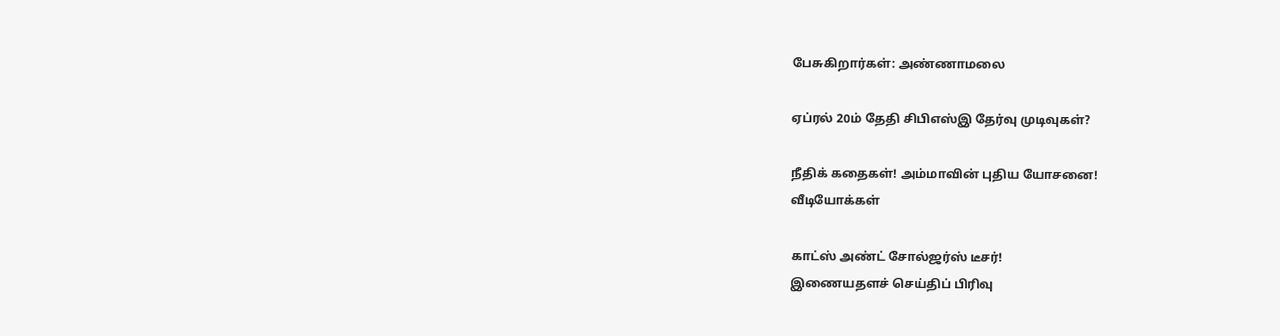பேசுகிறார்கள்: அண்ணாமலை

ஏப்ரல் 20ம் தேதி சிபிஎஸ்இ தேர்வு முடிவுகள்?

நீதிக் கதைகள்! அம்மாவின் புதிய யோசனை!
வீடியோக்கள்

காட்ஸ் அண்ட் சோல்ஜர்ஸ் டீசர்!
இணையதளச் செய்திப் பிரிவு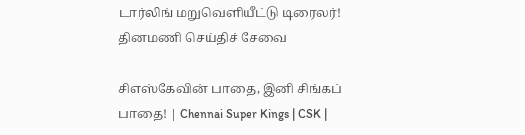டார்லிங் மறுவெளியீட்டு டிரைலர்!
தினமணி செய்திச் சேவை

சிஎஸ்கேவின் பாதை, இனி சிங்கப் பாதை! | Chennai Super Kings | CSK |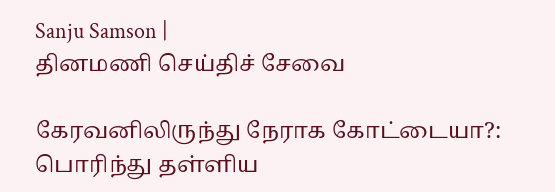Sanju Samson |
தினமணி செய்திச் சேவை

கேரவனிலிருந்து நேராக கோட்டையா?: பொரிந்து தள்ளிய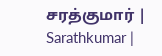சரத்குமார் | Sarathkumar |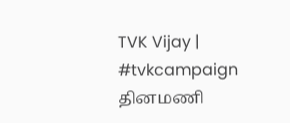TVK Vijay | #tvkcampaign
தினமணி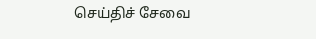செய்திச் சேவை